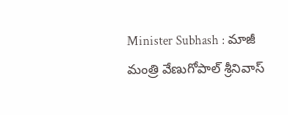Minister Subhash : మాజీ మంత్రి వేణుగోపాల్ శ్రీనివాస్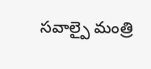సవాల్పై మంత్రి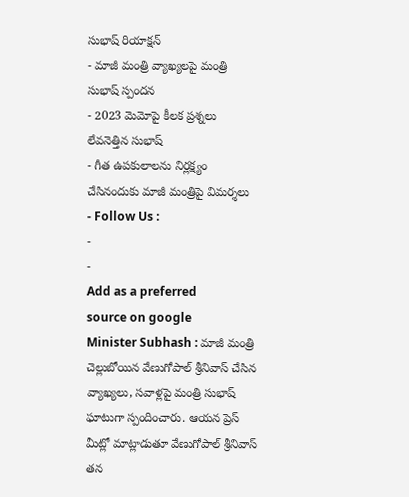సుభాష్ రియాక్షన్
- మాజీ మంత్రి వ్యాఖ్యలపై మంత్రి సుభాష్ స్పందన
- 2023 మెమోపై కీలక ప్రశ్నలు లేవనెత్తిన సుభాష్
- గీత ఉపకులాలను నిర్లక్ష్యం చేసినందుకు మాజీ మంత్రిపై విమర్శలు
- Follow Us :
-
-
Add as a preferred
source on google
Minister Subhash : మాజీ మంత్రి చెల్లుబోయిన వేణుగోపాల్ శ్రీనివాస్ చేసిన వ్యాఖ్యలు, సవాళ్లపై మంత్రి సుభాష్ ఘాటుగా స్పందించారు. ఆయన ప్రెస్ మీట్లో మాట్లాడుతూ వేణుగోపాల్ శ్రీనివాస్ తన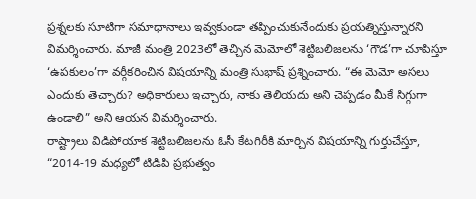ప్రశ్నలకు సూటిగా సమాధానాలు ఇవ్వకుండా తప్పించుకునేందుకు ప్రయత్నిస్తున్నారని విమర్శించారు. మాజీ మంత్రి 2023లో తెచ్చిన మెమోలో శెట్టిబలిజలను ‘గౌడ’గా చూపిస్తూ ‘ఉపకులం’గా వర్గీకరించిన విషయాన్ని మంత్రి సుభాష్ ప్రశ్నించారు. “ఈ మెమో అసలు ఎందుకు తెచ్చారు? అధికారులు ఇచ్చారు, నాకు తెలియదు అని చెప్పడం మీకే సిగ్గుగా ఉండాలి” అని ఆయన విమర్శించారు.
రాష్ట్రాలు విడిపోయాక శెట్టిబలిజలను ఓసీ కేటగిరీకి మార్చిన విషయాన్ని గుర్తుచేస్తూ, “2014-19 మధ్యలో టిడిపి ప్రభుత్వం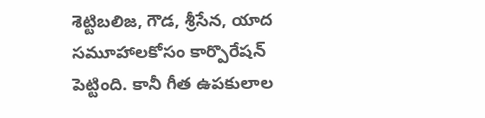శెట్టిబలిజ, గౌడ, శ్రీసేన, యాద సమూహాలకోసం కార్పొరేషన్ పెట్టింది. కానీ గీత ఉపకులాల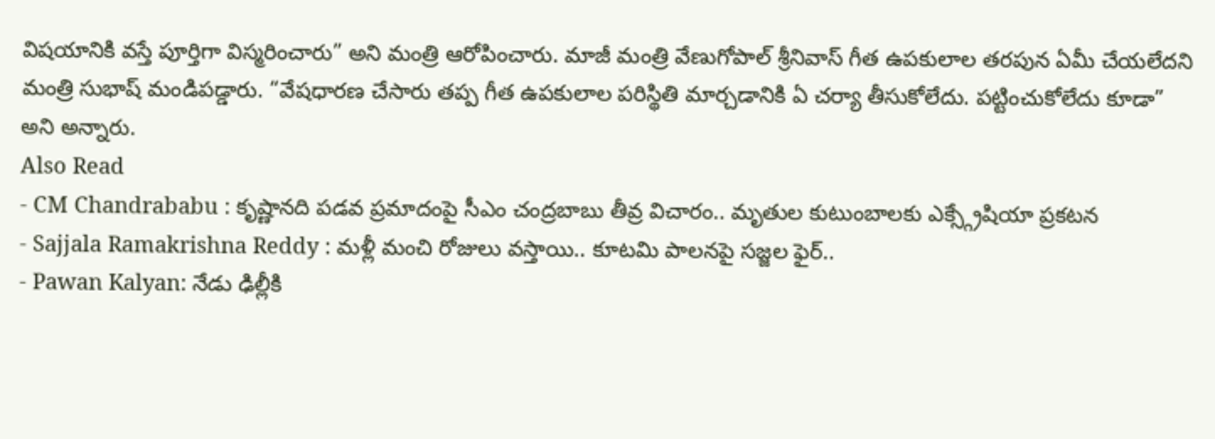విషయానికి వస్తే పూర్తిగా విస్మరించారు” అని మంత్రి ఆరోపించారు. మాజీ మంత్రి వేణుగోపాల్ శ్రీనివాస్ గీత ఉపకులాల తరపున ఏమీ చేయలేదని మంత్రి సుభాష్ మండిపడ్డారు. “వేషధారణ చేసారు తప్ప గీత ఉపకులాల పరిస్థితి మార్చడానికి ఏ చర్యా తీసుకోలేదు. పట్టించుకోలేదు కూడా” అని అన్నారు.
Also Read
- CM Chandrababu : కృష్ణానది పడవ ప్రమాదంపై సీఎం చంద్రబాబు తీవ్ర విచారం.. మృతుల కుటుంబాలకు ఎక్స్గ్రేషియా ప్రకటన
- Sajjala Ramakrishna Reddy : మళ్లీ మంచి రోజులు వస్తాయి.. కూటమి పాలనపై సజ్జల ఫైర్..
- Pawan Kalyan: నేడు ఢిల్లీకి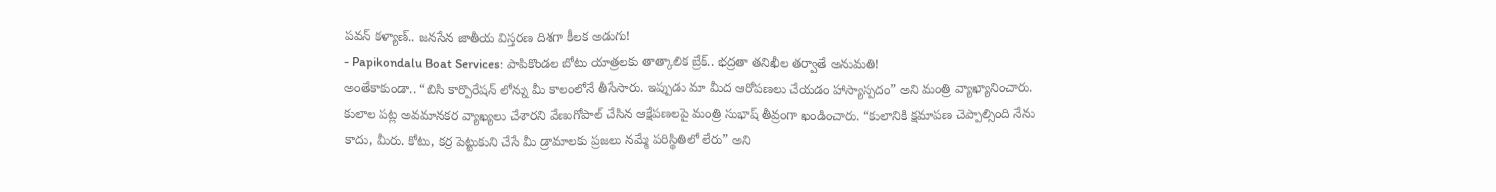పవన్ కళ్యాణ్.. జనసేన జాతీయ విస్తరణ దిశగా కీలక అడుగు!
- Papikondalu Boat Services: పాపికొండల బోటు యాత్రలకు తాత్కాలిక బ్రేక్.. భద్రతా తనిఖీల తర్వాతే అనుమతి!
అంతేకాకుండా.. “బిసి కార్పొరేషన్ లోన్ను మీ కాలంలోనే తీసేసారు. ఇప్పుడు మా మీద ఆరోపణలు చేయడం హాస్యాస్పదం” అని మంత్రి వ్యాఖ్యానించారు. కులాల పట్ల అవమానకర వ్యాఖ్యలు చేశారని వేణుగోపాల్ చేసిన ఆక్షేపణలపై మంత్రి సుభాష్ తీవ్రంగా ఖండించారు. “కులానికి క్షమాపణ చెప్పాల్సింది నేను కాదు, మీరు. కోటు, కర్ర పెట్టుకుని చేసే మీ డ్రామాలకు ప్రజలు నమ్మే పరిస్థితిలో లేరు” అని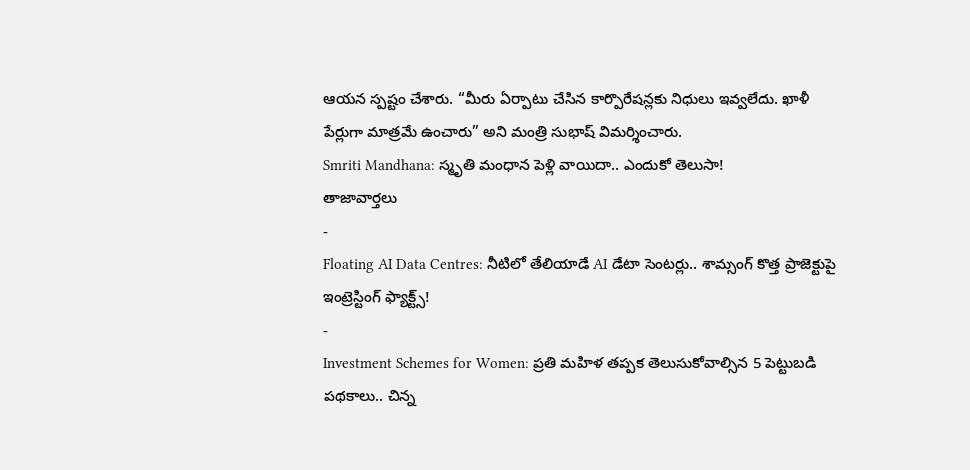ఆయన స్పష్టం చేశారు. “మీరు ఏర్పాటు చేసిన కార్పొరేషన్లకు నిధులు ఇవ్వలేదు. ఖాళీ పేర్లుగా మాత్రమే ఉంచారు” అని మంత్రి సుభాష్ విమర్శించారు.
Smriti Mandhana: స్మృతి మంధాన పెళ్లి వాయిదా.. ఎందుకో తెలుసా!
తాజావార్తలు
-
Floating AI Data Centres: నీటిలో తేలియాడే AI డేటా సెంటర్లు.. శామ్సంగ్ కొత్త ప్రాజెక్టుపై ఇంట్రెస్టింగ్ ఫ్యాక్ట్స్!
-
Investment Schemes for Women: ప్రతి మహిళ తప్పక తెలుసుకోవాల్సిన 5 పెట్టుబడి పథకాలు.. చిన్న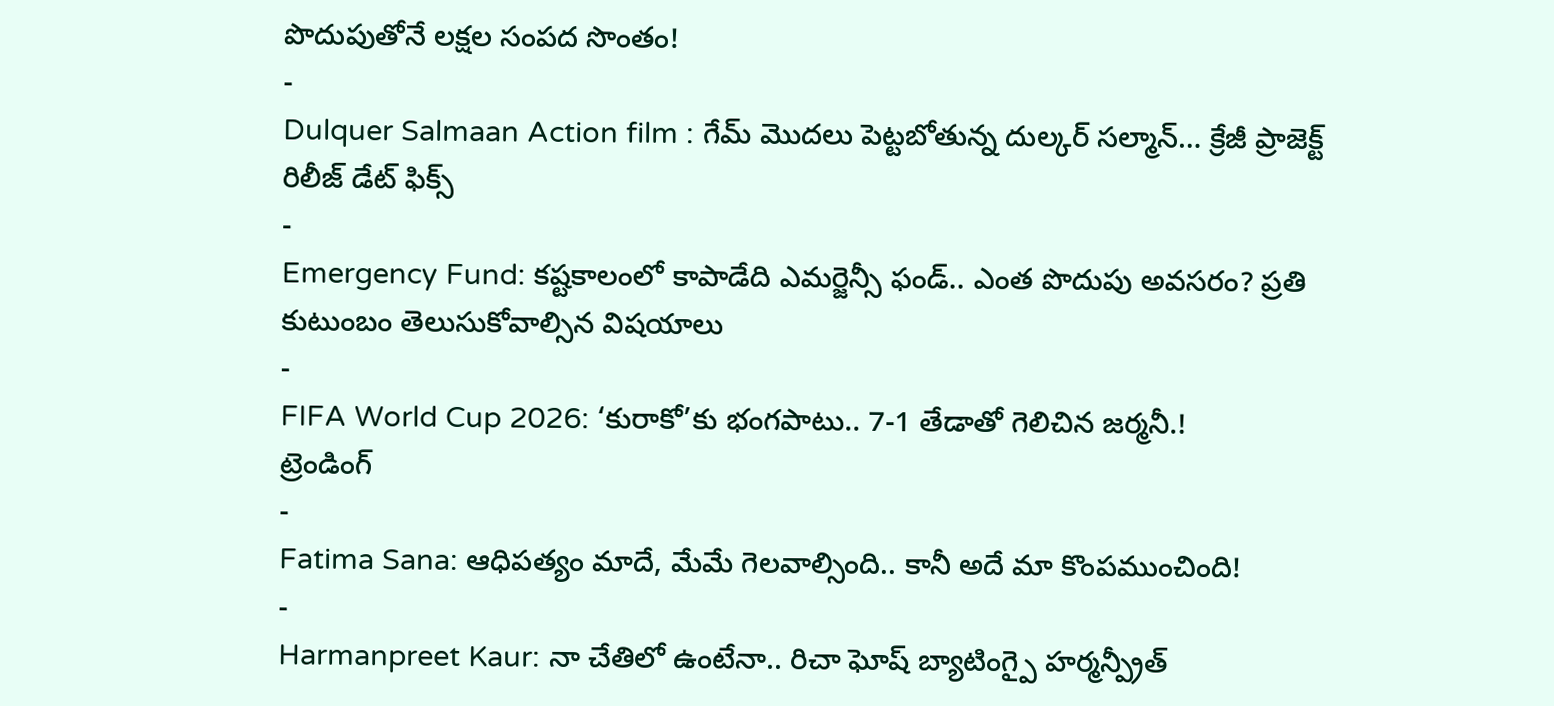పొదుపుతోనే లక్షల సంపద సొంతం!
-
Dulquer Salmaan Action film : గేమ్ మొదలు పెట్టబోతున్న దుల్కర్ సల్మాన్… క్రేజీ ప్రాజెక్ట్ రిలీజ్ డేట్ ఫిక్స్
-
Emergency Fund: కష్టకాలంలో కాపాడేది ఎమర్జెన్సీ ఫండ్.. ఎంత పొదుపు అవసరం? ప్రతి కుటుంబం తెలుసుకోవాల్సిన విషయాలు
-
FIFA World Cup 2026: ‘కురాకో’కు భంగపాటు.. 7-1 తేడాతో గెలిచిన జర్మనీ.!
ట్రెండింగ్
-
Fatima Sana: ఆధిపత్యం మాదే, మేమే గెలవాల్సింది.. కానీ అదే మా కొంపముంచింది!
-
Harmanpreet Kaur: నా చేతిలో ఉంటేనా.. రిచా ఘోష్ బ్యాటింగ్పై హర్మన్ప్రీత్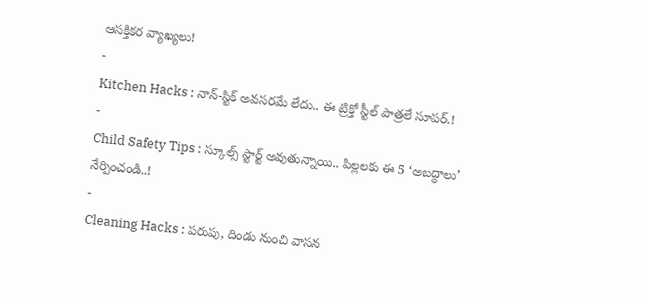ఆసక్తికర వ్యాఖ్యలు!
-
Kitchen Hacks : నాన్-స్టిక్ అవసరమే లేదు.. ఈ ట్రిక్తో స్టీల్ పాత్రలే సూపర్.!
-
Child Safety Tips : స్కూల్స్ స్టార్ట్ అవుతున్నాయి.. పిల్లలకు ఈ 5 ‘అబద్ధాలు’ నేర్పించండి..!
-
Cleaning Hacks : పరుపు, దిండు నుంచి వాసన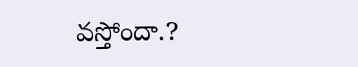వస్తోందా.?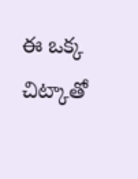ఈ ఒక్క చిట్కాతో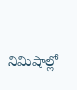నిమిషాల్లో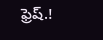ఫ్రెష్.!